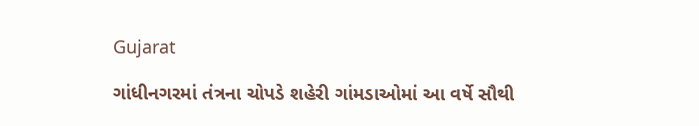Gujarat

ગાંધીનગરમાં તંત્રના ચોપડે શહેરી ગાંમડાઓમાં આ વર્ષે સૌથી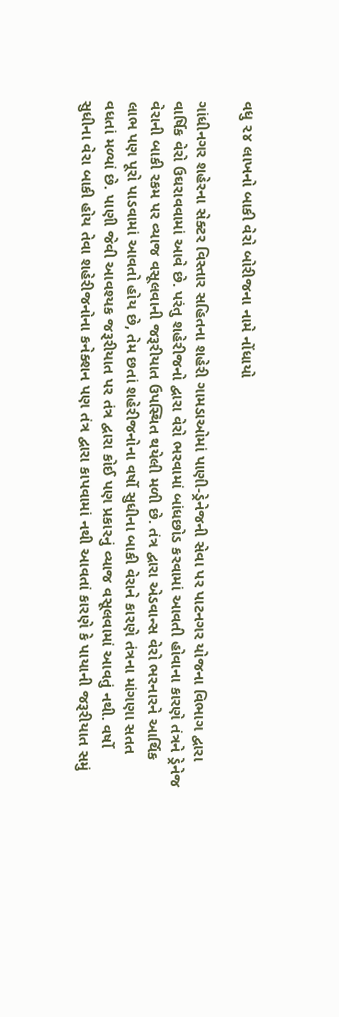વધુ ૨૪ લાખનો બાકી વેરો બોરીજના નામે નોંધાયો

ગાંધીનગર શહેરના સેક્ટર વિસ્તાર સહિતના શહેરી ગામડાઓમાં પાણી-ડ્રેનેજની સેવા પર પાટનગર યોજના વિભાગ દ્વારા વાર્ષિક વેરો ઉઘરાવવામાં આવે છે. પરંતુ શહેરીજનો દ્વારા વેરો ભરવામાં બાંધછોડ કરવામાં આવતી હોવાના કારણે તંત્રને ડ્રેનેજ વેરાની બાકી રકમ પર વ્યાજ વસૂલવાની જરૂરીયાત ઉપસ્થિત થયેલી મળી છે. તંત્ર દ્વારા એડવાન્સ વેરો ભરનારને આર્થિક લાભ પણ પૂરો પાડવામાં આવતો હોય છે, તેમ છતાં શહેરીજનોના વર્ષો સુધીના બાકી વેરાને કારણે તંત્રના માંગણા સતત વધતાં મળ્યાં છે. પાણી જેવી આવશ્યક જરૂરીયાત પર તંત્ર દ્વારા કોઈ પણ પ્રકારનું વ્યાજ વસૂલવામાં આવતું નથી. વર્ષો સુધીના વેરા બાકી હોય તેવા શહેરીજનોના કનેક્શન પણ તંત્ર દ્વારા કાપવામાં નથી આવતાં કારણે કે પાયાની જરૂરીયાત સમું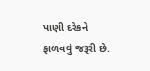પાણી દરેકને ફાળવવું જરૂરી છે.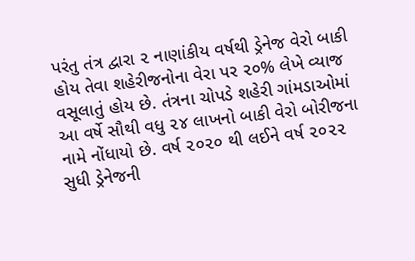પરંતુ તંત્ર દ્વારા ૨ નાણાંકીય વર્ષથી ડ્રેનેજ વેરો બાકી હોય તેવા શહેરીજનોના વેરા પર ૨૦% લેખે વ્યાજ વસૂલાતું હોય છે. તંત્રના ચોપડે શહેરી ગાંમડાઓમાં આ વર્ષે સૌથી વધુ ૨૪ લાખનો બાકી વેરો બોરીજના નામે નોંધાયો છે. વર્ષ ૨૦૨૦ થી લઈને વર્ષ ૨૦૨૨ સુધી ડ્રેનેજની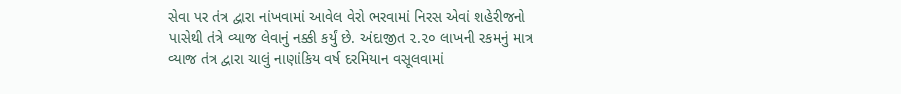સેવા પર તંત્ર દ્વારા નાંખવામાં આવેલ વેરો ભરવામાં નિરસ એવાં શહેરીજનો પાસેથી તંત્રે વ્યાજ લેવાનું નક્કી કર્યું છે. અંદાજીત ૨.૨૦ લાખની રકમનું માત્ર વ્યાજ તંત્ર દ્વારા ચાલું નાણાંકિય વર્ષ દરમિયાન વસૂલવામાં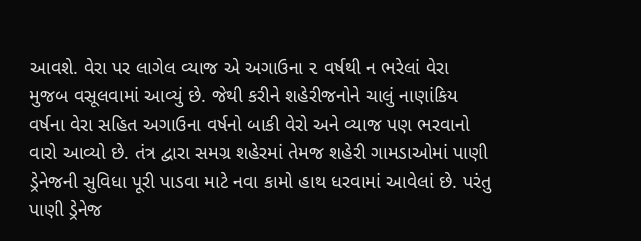આવશે. વેરા પર લાગેલ વ્યાજ એ અગાઉના ૨ વર્ષથી ન ભરેલાં વેરા મુજબ વસૂલવામાં આવ્યું છે. જેથી કરીને શહેરીજનોને ચાલું નાણાંકિય વર્ષના વેરા સહિત અગાઉના વર્ષનો બાકી વેરો અને વ્યાજ પણ ભરવાનો વારો આવ્યો છે. તંત્ર દ્વારા સમગ્ર શહેરમાં તેમજ શહેરી ગામડાઓમાં પાણી ડ્રેનેજની સુવિધા પૂરી પાડવા માટે નવા કામો હાથ ધરવામાં આવેલાં છે. પરંતુ પાણી ડ્રેનેજ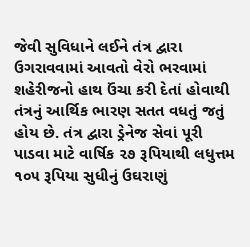જેવી સુવિધાને લઈને તંત્ર દ્વારા ઉગરાવવામાં આવતો વેરો ભરવામાં શહેરીજનો હાથ ઉંચા કરી દેતાં હોવાથી તંત્રનું આર્થિક ભારણ સતત વધતું જતું હોય છે. તંત્ર દ્વારા ડ્રેનેજ સેવાં પૂરી પાડવા માટે વાર્ષિક ૨૭ રૂપિયાથી લધુત્તમ ૧૦૫ રૂપિયા સુધીનું ઉઘરાણું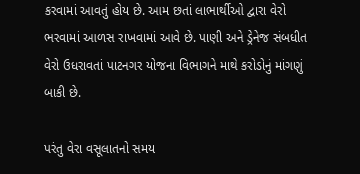કરવામાં આવતું હોય છે. આમ છતાં લાભાર્થીઓ દ્વારા વેરો ભરવામાં આળસ રાખવામાં આવે છે. પાણી અને ડ્રેનેજ સંબધીત વેરો ઉધરાવતાં પાટનગર યોજના વિભાગને માથે કરોડોનું માંગણું બાકી છે.

પરંતુ વેરા વસૂલાતનો સમય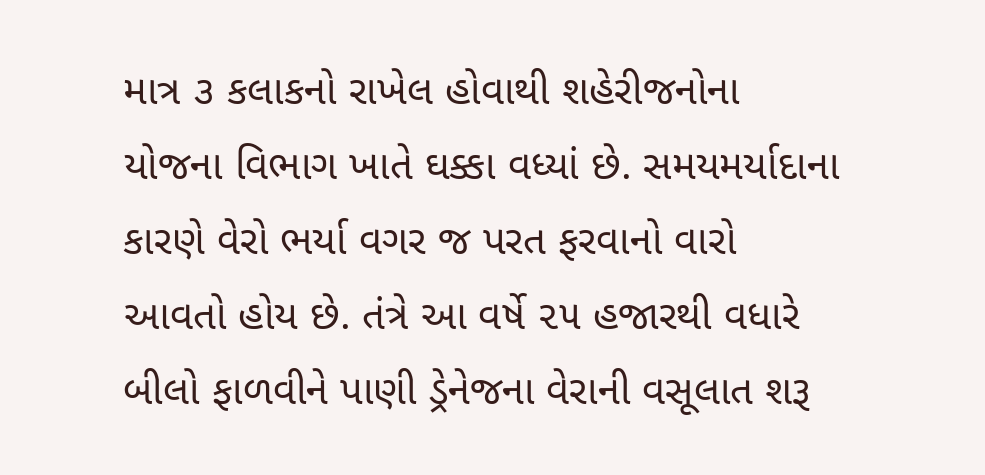માત્ર ૩ કલાકનો રાખેલ હોવાથી શહેરીજનોના યોજના વિભાગ ખાતે ઘક્કા વધ્યાં છે. સમયમર્યાદાના કારણે વેરો ભર્યા વગર જ પરત ફરવાનો વારો આવતો હોય છે. તંત્રે આ વર્ષે ૨૫ હજારથી વધારે બીલો ફાળવીને પાણી ડ્રેનેજના વેરાની વસૂલાત શરૂ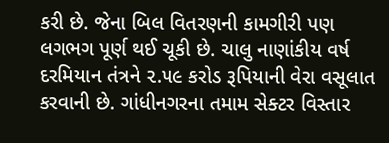કરી છે. જેના બિલ વિતરણની કામગીરી પણ લગભગ પૂર્ણ થઈ ચૂકી છે. ચાલુ નાણાંકીય વર્ષ દરમિયાન તંત્રને ૨.૫૯ કરોડ રૂપિયાની વેરા વસૂલાત કરવાની છે. ગાંધીનગરના તમામ સેક્ટર વિસ્તાર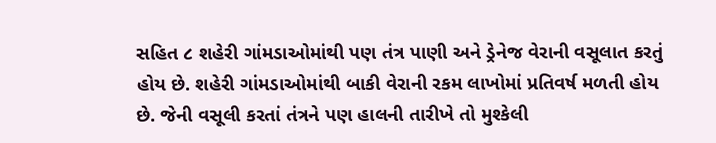સહિત ૮ શહેરી ગાંમડાઓમાંથી પણ તંત્ર પાણી અને ડ્રેનેજ વેરાની વસૂલાત કરતું હોય છે. શહેરી ગાંમડાઓમાંથી બાકી વેરાની રકમ લાખોમાં પ્રતિવર્ષ મળતી હોય છે. જેની વસૂલી કરતાં તંત્રને પણ હાલની તારીખે તો મુશ્કેલી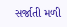સર્જાતી મળી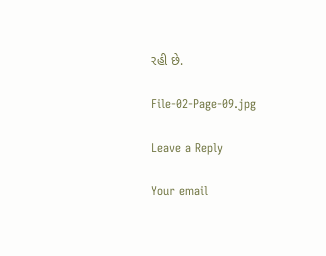રહી છે.

File-02-Page-09.jpg

Leave a Reply

Your email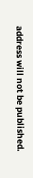address will not be published.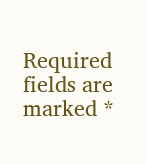Required fields are marked *